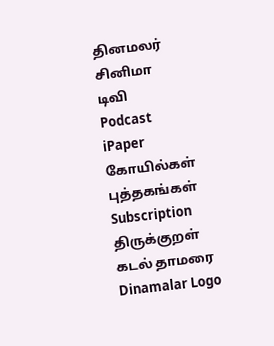தினமலர்
சினிமா
டிவி
Podcast
iPaper
கோயில்கள்
புத்தகங்கள்
Subscription
திருக்குறள்
கடல் தாமரை
Dinamalar Logo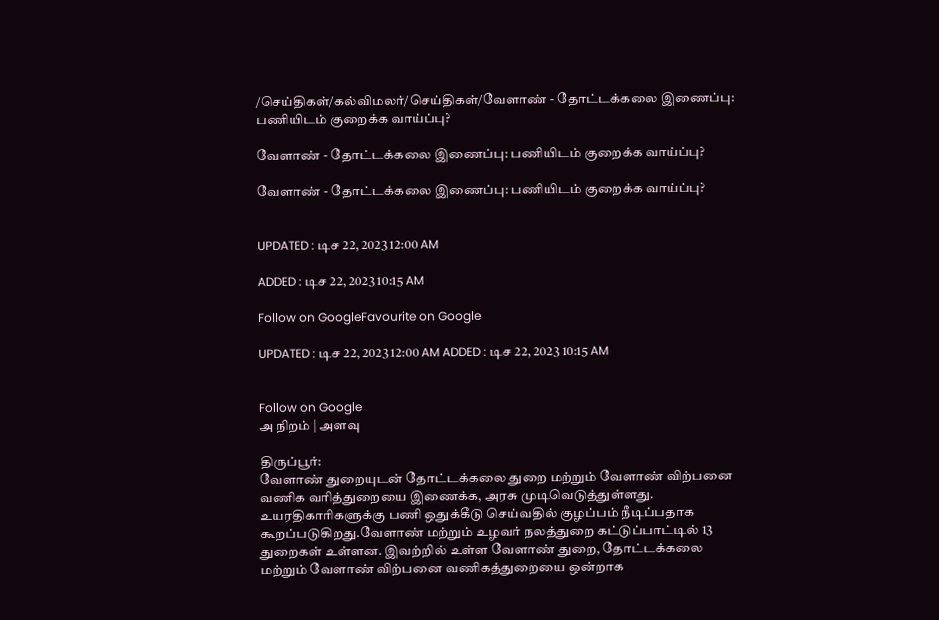/செய்திகள்/கல்விமலர்/செய்திகள்/வேளாண் - தோட்டக்கலை இணைப்பு: பணியிடம் குறைக்க வாய்ப்பு?

வேளாண் - தோட்டக்கலை இணைப்பு: பணியிடம் குறைக்க வாய்ப்பு?

வேளாண் - தோட்டக்கலை இணைப்பு: பணியிடம் குறைக்க வாய்ப்பு?


UPDATED : டிச 22, 2023 12:00 AM

ADDED : டிச 22, 2023 10:15 AM

Follow on GoogleFavourite on Google

UPDATED : டிச 22, 2023 12:00 AM ADDED : டிச 22, 2023 10:15 AM


Follow on Google
அ நிறம் | அளவு

திருப்பூர்:
வேளாண் துறையுடன் தோட்டக்கலை துறை மற்றும் வேளாண் விற்பனை வணிக வரித்துறையை இணைக்க, அரசு முடிவெடுத்துள்ளது. உயரதிகாரிகளுக்கு பணி ஒதுக்கீடு செய்வதில் குழப்பம் நீடிப்பதாக கூறப்படுகிறது.வேளாண் மற்றும் உழவர் நலத்துறை கட்டுப்பாட்டில் 13 துறைகள் உள்ளன. இவற்றில் உள்ள வேளாண் துறை, தோட்டக்கலை மற்றும் வேளாண் விற்பனை வணிகத்துறையை ஒன்றாக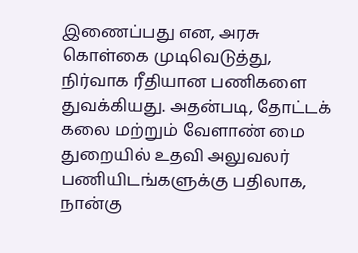இணைப்பது என, அரசு கொள்கை முடிவெடுத்து, நிர்வாக ரீதியான பணிகளை துவக்கியது. அதன்படி, தோட்டக் கலை மற்றும் வேளாண் மை துறையில் உதவி அலுவலர் பணியிடங்களுக்கு பதிலாக, நான்கு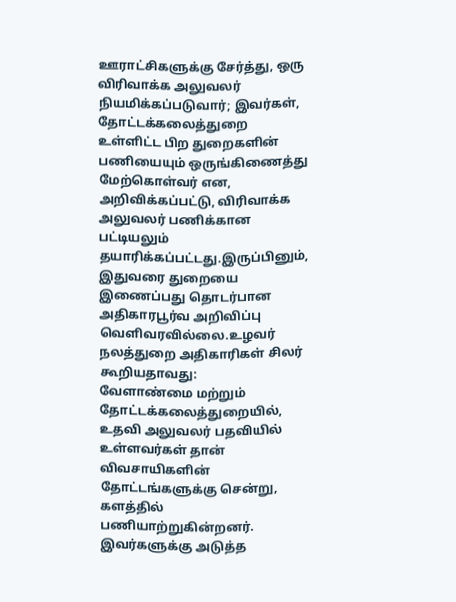ஊராட்சிகளுக்கு சேர்த்து, ஒரு விரிவாக்க அலுவலர் நியமிக்கப்படுவார்; இவர்கள், தோட்டக்கலைத்துறை உள்ளிட்ட பிற துறைகளின் பணியையும் ஒருங்கிணைத்து மேற்கொள்வர் என, அறிவிக்கப்பட்டு, விரிவாக்க அலுவலர் பணிக்கான பட்டியலும் தயாரிக்கப்பட்டது.இருப்பினும், இதுவரை துறையை இணைப்பது தொடர்பான அதிகாரபூர்வ அறிவிப்பு வெளிவரவில்லை.உழவர் நலத்துறை அதிகாரிகள் சிலர் கூறியதாவது:
வேளாண்மை மற்றும் தோட்டக்கலைத்துறையில், உதவி அலுவலர் பதவியில் உள்ளவர்கள் தான் விவசாயிகளின் தோட்டங்களுக்கு சென்று, களத்தில் பணியாற்றுகின்றனர். இவர்களுக்கு அடுத்த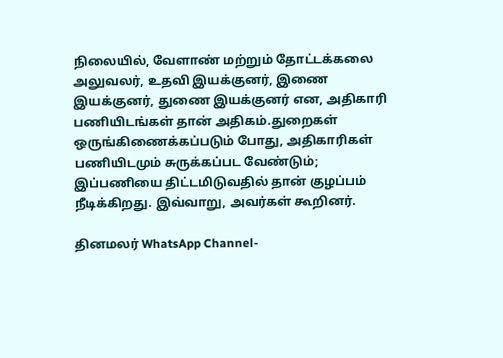நிலையில், வேளாண் மற்றும் தோட்டக்கலை அலுவலர், உதவி இயக்குனர், இணை இயக்குனர், துணை இயக்குனர் என, அதிகாரி பணியிடங்கள் தான் அதிகம்.துறைகள் ஒருங்கிணைக்கப்படும் போது, அதிகாரிகள் பணியிடமும் சுருக்கப்பட வேண்டும்; இப்பணியை திட்டமிடுவதில் தான் குழப்பம் நீடிக்கிறது. இவ்வாறு, அவர்கள் கூறினர்.

தினமலர் WhatsApp Channel-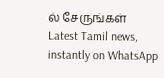ல் சேருங்கள்
Latest Tamil news, instantly on WhatsApp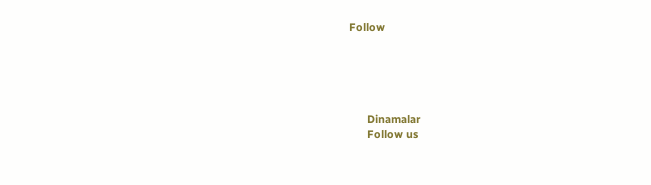Follow





      Dinamalar
      Follow us